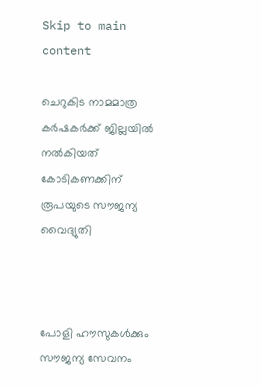Skip to main content

ചെറുകിട നാമമാത്ര കര്‍ഷകര്‍ക്ക് ജില്ലയില്‍ നല്‍കിയത് കോടികണക്കിന് രൂപയുടെ സൗജന്യ വൈദ്യുതി



പോളി ഹൗസുകള്‍ക്കും സൗജന്യ സേവനം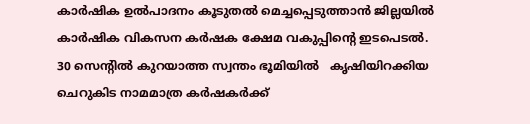കാര്‍ഷിക ഉല്‍പാദനം കൂടുതല്‍ മെച്ചപ്പെടുത്താന്‍ ജില്ലയില്‍ കാര്‍ഷിക വികസന കര്‍ഷക ക്ഷേമ വകുപ്പിന്റെ ഇടപെടല്‍.   30 സെന്റില്‍ കുറയാത്ത സ്വന്തം ഭൂമിയില്‍   കൃഷിയിറക്കിയ ചെറുകിട നാമമാത്ര കര്‍ഷകര്‍ക്ക്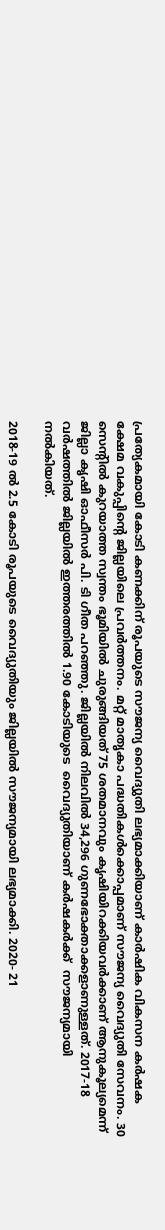പ്രത്യേകമായി കോടി കണക്കിന് രൂപയുടെ സൗജന്യ വൈദ്യുതി ലഭ്യമാക്കിയാണ് കാര്‍ഷിക വികസന കര്‍ഷക ക്ഷേമ വകുപ്പിന്റെ ജില്ലയിലെ പ്രവര്‍ത്തനം. മറ്റ് മാതൃകാ പദ്ധതികള്‍ക്കൊപ്പമാണ് സൗജന്യ വൈദ്യുതി സേവനം. 30 സെന്റില്‍ കുറയാത്ത സ്വന്തം ഭൂമിയില്‍ ചുരുങ്ങിയത് 75 ശതമാനവും കൃഷിയിറക്കിയവര്‍ക്കാണ് ആനുകൂല്യമെന്ന് ജില്ലാ കൃഷി ഓഫീസര്‍ പി. ടി ഗീത പറഞ്ഞു. ജില്ലയില്‍ നിലവില്‍ 34,296 ഗുണഭോക്താക്കളാണുള്ളത്. 2017-18 വര്‍ഷത്തില്‍ ജില്ലയില്‍ ഇത്തരത്തില്‍ 1.90 കോടിയുടെ  വൈദ്യുതിയാണ് കര്‍ഷകര്‍ക്ക്  സൗജന്യമായി
നല്‍കിയത്.

2018-19 ല്‍ 2.5 കോടി രൂപയുടെ വൈദ്യുതിയും ജില്ലയില്‍ സൗജന്യമായി ലഭ്യമാക്കി. 2020- 21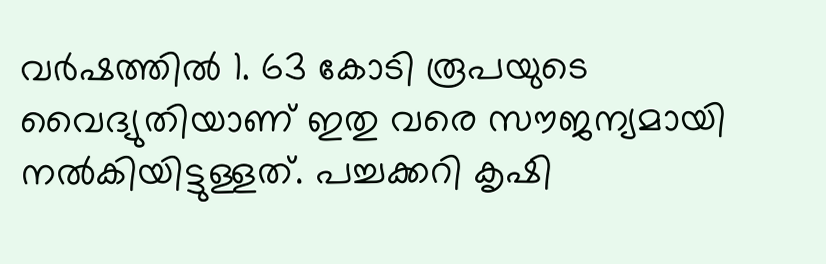വര്‍ഷത്തില്‍ 1. 63 കോടി രൂപയുടെ വൈദ്യുതിയാണ് ഇതു വരെ സൗജന്യമായി നല്‍കിയിട്ടുള്ളത്. പച്ചക്കറി കൃഷി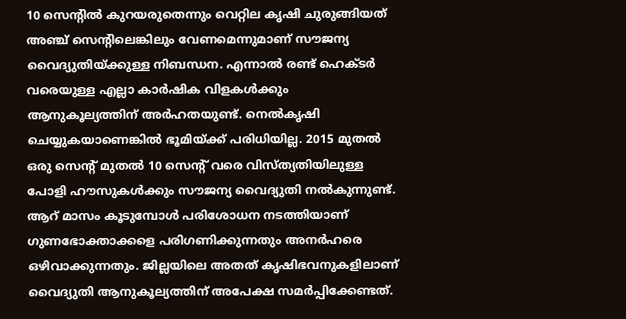10 സെന്റില്‍ കുറയരുതെന്നും വെറ്റില കൃഷി ചുരുങ്ങിയത് അഞ്ച് സെന്റിലെങ്കിലും വേണമെന്നുമാണ് സൗജന്യ വൈദ്യുതിയ്ക്കുള്ള നിബന്ധന. എന്നാല്‍ രണ്ട് ഹെക്ടര്‍ വരെയുള്ള എല്ലാ കാര്‍ഷിക വിളകള്‍ക്കും ആനുകൂല്യത്തിന് അര്‍ഹതയുണ്ട്. നെല്‍കൃഷി ചെയ്യുകയാണെങ്കില്‍ ഭൂമിയ്ക്ക് പരിധിയില്ല. 2015 മുതല്‍ ഒരു സെന്റ് മുതല്‍ 10 സെന്റ് വരെ വിസ്ത്യതിയിലുള്ള പോളി ഹൗസുകള്‍ക്കും സൗജന്യ വൈദ്യുതി നല്‍കുന്നുണ്ട്. ആറ് മാസം കൂടുമ്പോള്‍ പരിശോധന നടത്തിയാണ് ഗുണഭോക്താക്കളെ പരിഗണിക്കുന്നതും അനര്‍ഹരെ ഒഴിവാക്കുന്നതും. ജില്ലയിലെ അതത് കൃഷിഭവനുകളിലാണ് വൈദ്യുതി ആനുകൂല്യത്തിന് അപേക്ഷ സമര്‍പ്പിക്കേണ്ടത്.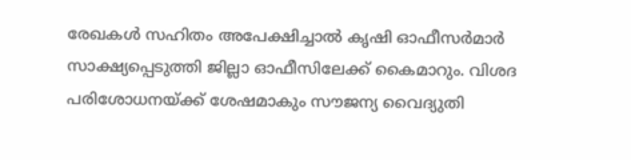രേഖകള്‍ സഹിതം അപേക്ഷിച്ചാല്‍ കൃഷി ഓഫീസര്‍മാര്‍ സാക്ഷ്യപ്പെടുത്തി ജില്ലാ ഓഫീസിലേക്ക് കൈമാറും. വിശദ പരിശോധനയ്ക്ക് ശേഷമാകും സൗജന്യ വൈദ്യുതി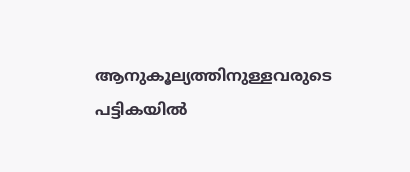ആനുകൂല്യത്തിനുള്ളവരുടെ പട്ടികയില്‍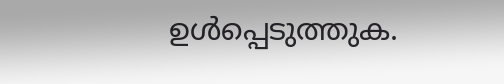ഉള്‍പ്പെടുത്തുക.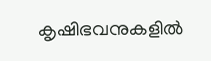കൃഷിഭവനുകളില്‍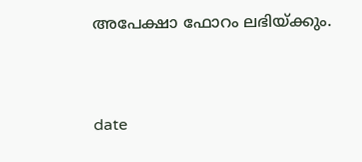അപേക്ഷാ ഫോറം ലഭിയ്ക്കും.


date